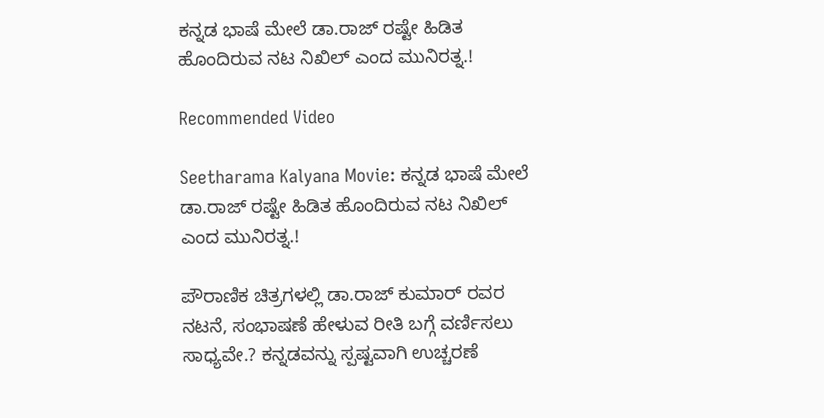ಕನ್ನಡ ಭಾಷೆ ಮೇಲೆ ಡಾ.ರಾಜ್ ರಷ್ಟೇ ಹಿಡಿತ ಹೊಂದಿರುವ ನಟ ನಿಖಿಲ್ ಎಂದ ಮುನಿರತ್ನ.!

Recommended Video

Seetharama Kalyana Movie: ಕನ್ನಡ ಭಾಷೆ ಮೇಲೆ ಡಾ.ರಾಜ್ ರಷ್ಟೇ ಹಿಡಿತ ಹೊಂದಿರುವ ನಟ ನಿಖಿಲ್ ಎಂದ ಮುನಿರತ್ನ.!

ಪೌರಾಣಿಕ ಚಿತ್ರಗಳಲ್ಲಿ ಡಾ.ರಾಜ್ ಕುಮಾರ್ ರವರ ನಟನೆ, ಸಂಭಾಷಣೆ ಹೇಳುವ ರೀತಿ ಬಗ್ಗೆ ವರ್ಣಿಸಲು ಸಾಧ್ಯವೇ.? ಕನ್ನಡವನ್ನು ಸ್ಪಷ್ಟವಾಗಿ ಉಚ್ಚರಣೆ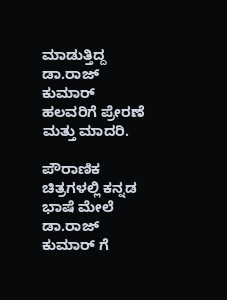ಮಾಡುತ್ತಿದ್ದ ಡಾ.ರಾಜ್ ಕುಮಾರ್ ಹಲವರಿಗೆ ಪ್ರೇರಣೆ ಮತ್ತು ಮಾದರಿ.

ಪೌರಾಣಿಕ ಚಿತ್ರಗಳಲ್ಲಿ ಕನ್ನಡ ಭಾಷೆ ಮೇಲೆ ಡಾ.ರಾಜ್ ಕುಮಾರ್ ಗೆ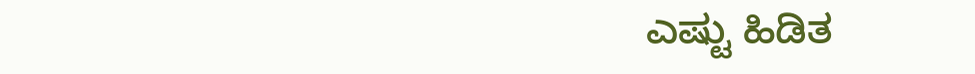ಎಷ್ಟು ಹಿಡಿತ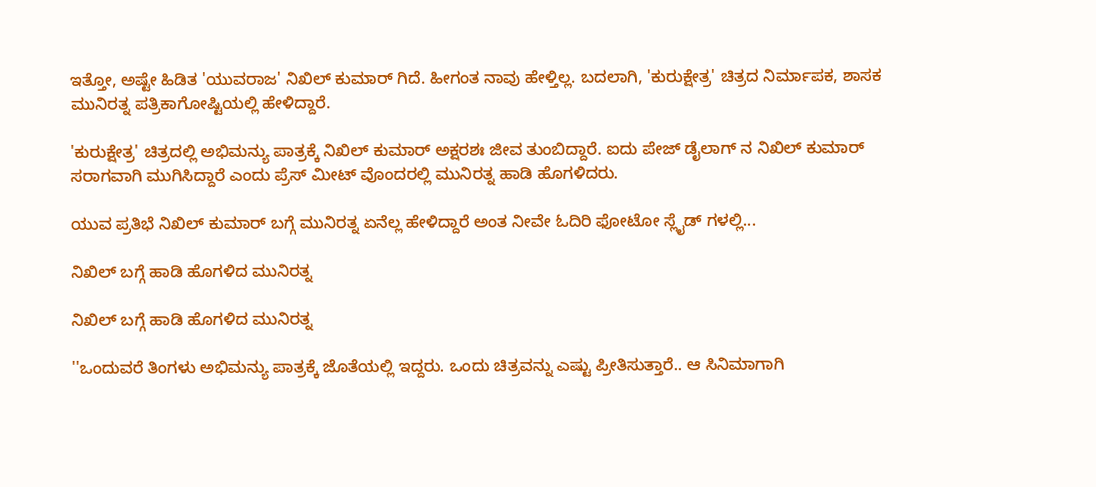ಇತ್ತೋ, ಅಷ್ಟೇ ಹಿಡಿತ 'ಯುವರಾಜ' ನಿಖಿಲ್ ಕುಮಾರ್ ಗಿದೆ. ಹೀಗಂತ ನಾವು ಹೇಳ್ತಿಲ್ಲ. ಬದಲಾಗಿ, 'ಕುರುಕ್ಷೇತ್ರ' ಚಿತ್ರದ ನಿರ್ಮಾಪಕ, ಶಾಸಕ ಮುನಿರತ್ನ ಪತ್ರಿಕಾಗೋಷ್ಟಿಯಲ್ಲಿ ಹೇಳಿದ್ದಾರೆ.

'ಕುರುಕ್ಷೇತ್ರ' ಚಿತ್ರದಲ್ಲಿ ಅಭಿಮನ್ಯು ಪಾತ್ರಕ್ಕೆ ನಿಖಿಲ್ ಕುಮಾರ್ ಅಕ್ಷರಶಃ ಜೀವ ತುಂಬಿದ್ದಾರೆ. ಐದು ಪೇಜ್ ಡೈಲಾಗ್ ನ ನಿಖಿಲ್ ಕುಮಾರ್ ಸರಾಗವಾಗಿ ಮುಗಿಸಿದ್ದಾರೆ ಎಂದು ಪ್ರೆಸ್ ಮೀಟ್ ವೊಂದರಲ್ಲಿ ಮುನಿರತ್ನ ಹಾಡಿ ಹೊಗಳಿದರು.

ಯುವ ಪ್ರತಿಭೆ ನಿಖಿಲ್ ಕುಮಾರ್ ಬಗ್ಗೆ ಮುನಿರತ್ನ ಏನೆಲ್ಲ ಹೇಳಿದ್ದಾರೆ ಅಂತ ನೀವೇ ಓದಿರಿ ಫೋಟೋ ಸ್ಲೈಡ್ ಗಳಲ್ಲಿ...

ನಿಖಿಲ್ ಬಗ್ಗೆ ಹಾಡಿ ಹೊಗಳಿದ ಮುನಿರತ್ನ

ನಿಖಿಲ್ ಬಗ್ಗೆ ಹಾಡಿ ಹೊಗಳಿದ ಮುನಿರತ್ನ

''ಒಂದುವರೆ ತಿಂಗಳು ಅಭಿಮನ್ಯು ಪಾತ್ರಕ್ಕೆ ಜೊತೆಯಲ್ಲಿ ಇದ್ದರು. ಒಂದು ಚಿತ್ರವನ್ನು ಎಷ್ಟು ಪ್ರೀತಿಸುತ್ತಾರೆ.. ಆ ಸಿನಿಮಾಗಾಗಿ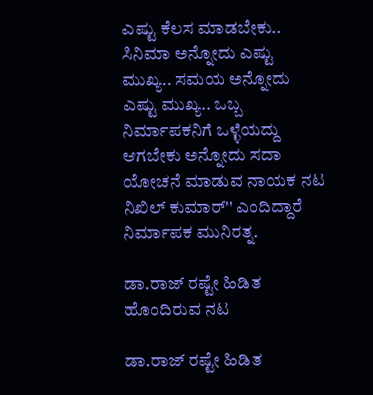ಎಷ್ಟು ಕೆಲಸ ಮಾಡಬೇಕು.. ಸಿನಿಮಾ ಅನ್ನೋದು ಎಷ್ಟು ಮುಖ್ಯ.. ಸಮಯ ಅನ್ನೋದು ಎಷ್ಟು ಮುಖ್ಯ.. ಒಬ್ಬ ನಿರ್ಮಾಪಕನಿಗೆ ಒಳ್ಳೆಯದ್ದು ಆಗಬೇಕು ಅನ್ನೋದು ಸದಾ ಯೋಚನೆ ಮಾಡುವ ನಾಯಕ ನಟ ನಿಖಿಲ್ ಕುಮಾರ್'' ಎಂದಿದ್ದಾರೆ ನಿರ್ಮಾಪಕ ಮುನಿರತ್ನ.

ಡಾ.ರಾಜ್ ರಷ್ಟೇ ಹಿಡಿತ ಹೊಂದಿರುವ ನಟ

ಡಾ.ರಾಜ್ ರಷ್ಟೇ ಹಿಡಿತ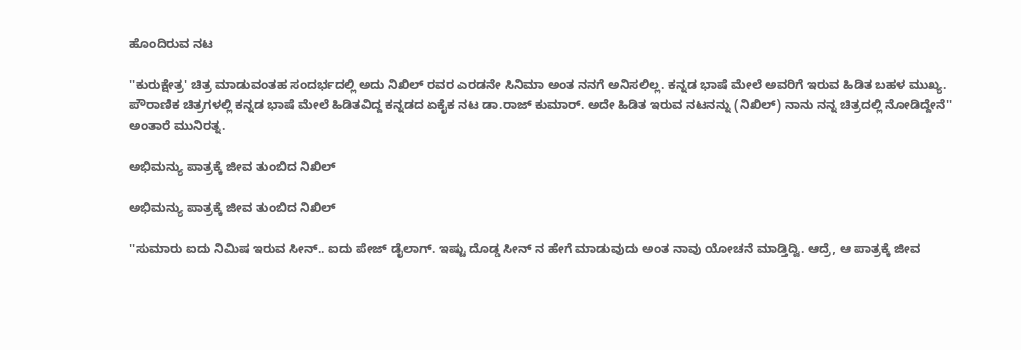ಹೊಂದಿರುವ ನಟ

''ಕುರುಕ್ಷೇತ್ರ' ಚಿತ್ರ ಮಾಡುವಂತಹ ಸಂದರ್ಭದಲ್ಲಿ ಅದು ನಿಖಿಲ್ ರವರ ಎರಡನೇ ಸಿನಿಮಾ ಅಂತ ನನಗೆ ಅನಿಸಲಿಲ್ಲ. ಕನ್ನಡ ಭಾಷೆ ಮೇಲೆ ಅವರಿಗೆ ಇರುವ ಹಿಡಿತ ಬಹಳ ಮುಖ್ಯ. ಪೌರಾಣಿಕ ಚಿತ್ರಗಳಲ್ಲಿ ಕನ್ನಡ ಭಾಷೆ ಮೇಲೆ ಹಿಡಿತವಿದ್ದ ಕನ್ನಡದ ಏಕೈಕ ನಟ ಡಾ.ರಾಜ್ ಕುಮಾರ್. ಅದೇ ಹಿಡಿತ ಇರುವ ನಟನನ್ನು (ನಿಖಿಲ್) ನಾನು ನನ್ನ ಚಿತ್ರದಲ್ಲಿ ನೋಡಿದ್ದೇನೆ'' ಅಂತಾರೆ ಮುನಿರತ್ನ.

ಅಭಿಮನ್ಯು ಪಾತ್ರಕ್ಕೆ ಜೀವ ತುಂಬಿದ ನಿಖಿಲ್

ಅಭಿಮನ್ಯು ಪಾತ್ರಕ್ಕೆ ಜೀವ ತುಂಬಿದ ನಿಖಿಲ್

''ಸುಮಾರು ಐದು ನಿಮಿಷ ಇರುವ ಸೀನ್.. ಐದು ಪೇಜ್ ಡೈಲಾಗ್. ಇಷ್ಟು ದೊಡ್ಡ ಸೀನ್ ನ ಹೇಗೆ ಮಾಡುವುದು ಅಂತ ನಾವು ಯೋಚನೆ ಮಾಡ್ತಿದ್ವಿ. ಆದ್ರೆ, ಆ ಪಾತ್ರಕ್ಕೆ ಜೀವ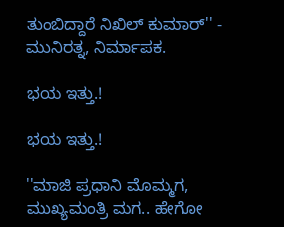ತುಂಬಿದ್ದಾರೆ ನಿಖಿಲ್ ಕುಮಾರ್'' - ಮುನಿರತ್ನ, ನಿರ್ಮಾಪಕ.

ಭಯ ಇತ್ತು.!

ಭಯ ಇತ್ತು.!

''ಮಾಜಿ ಪ್ರಧಾನಿ ಮೊಮ್ಮಗ, ಮುಖ್ಯಮಂತ್ರಿ ಮಗ.. ಹೇಗೋ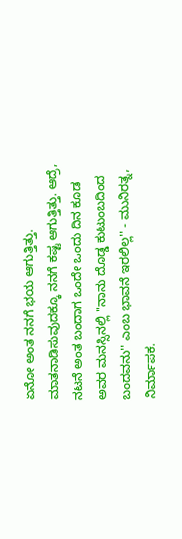ಏನೋ ಅಂತ ನನಗೆ ಭಯ ಆಗುತ್ತಿತ್ತು. ಮಾತನಾಡಿಸುವುದಕ್ಕೂ ನನಗೆ ಕಷ್ಟ ಆಗುತ್ತಿತ್ತು. ಆದ್ರೆ, ನಟನೆ ಅಂತ ಬಂದಾಗ ಒಂದೇ ಒಂದು ದಿನ ಕೂಡ ಅವರ ಮನಸ್ಸಿನಲ್ಲಿ ''ನಾನು ದೊಡ್ಡ ಕುಟುಂಬದಿಂದ ಬಂದವನು'' ಎಂಬ ಭಾವನೆ ಇರಲಿಲ್ಲ'' - ಮುನಿರತ್ನ, ನಿರ್ಮಾಪಕ.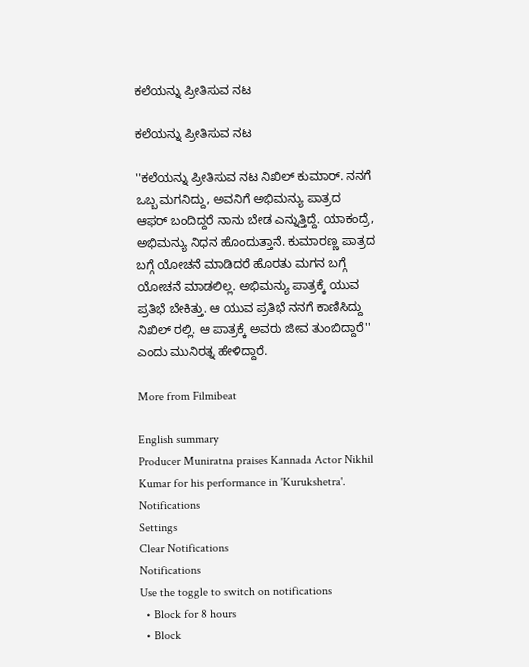ಕಲೆಯನ್ನು ಪ್ರೀತಿಸುವ ನಟ

ಕಲೆಯನ್ನು ಪ್ರೀತಿಸುವ ನಟ

''ಕಲೆಯನ್ನು ಪ್ರೀತಿಸುವ ನಟ ನಿಖಿಲ್ ಕುಮಾರ್. ನನಗೆ ಒಬ್ಬ ಮಗನಿದ್ದು, ಅವನಿಗೆ ಅಭಿಮನ್ಯು ಪಾತ್ರದ ಆಫರ್ ಬಂದಿದ್ದರೆ ನಾನು ಬೇಡ ಎನ್ನುತ್ತಿದ್ದೆ. ಯಾಕಂದ್ರೆ, ಅಭಿಮನ್ಯು ನಿಧನ ಹೊಂದುತ್ತಾನೆ. ಕುಮಾರಣ್ಣ ಪಾತ್ರದ ಬಗ್ಗೆ ಯೋಚನೆ ಮಾಡಿದರೆ ಹೊರತು ಮಗನ ಬಗ್ಗೆ ಯೋಚನೆ ಮಾಡಲಿಲ್ಲ. ಅಭಿಮನ್ಯು ಪಾತ್ರಕ್ಕೆ ಯುವ ಪ್ರತಿಭೆ ಬೇಕಿತ್ತು. ಆ ಯುವ ಪ್ರತಿಭೆ ನನಗೆ ಕಾಣಿಸಿದ್ದು ನಿಖಿಲ್ ರಲ್ಲಿ. ಆ ಪಾತ್ರಕ್ಕೆ ಅವರು ಜೀವ ತುಂಬಿದ್ದಾರೆ'' ಎಂದು ಮುನಿರತ್ನ ಹೇಳಿದ್ದಾರೆ.

More from Filmibeat

English summary
Producer Muniratna praises Kannada Actor Nikhil Kumar for his performance in 'Kurukshetra'.
Notifications
Settings
Clear Notifications
Notifications
Use the toggle to switch on notifications
  • Block for 8 hours
  • Block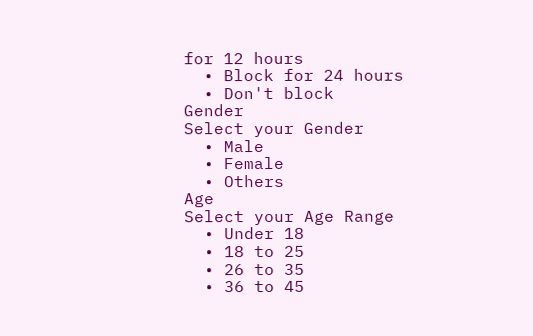for 12 hours
  • Block for 24 hours
  • Don't block
Gender
Select your Gender
  • Male
  • Female
  • Others
Age
Select your Age Range
  • Under 18
  • 18 to 25
  • 26 to 35
  • 36 to 45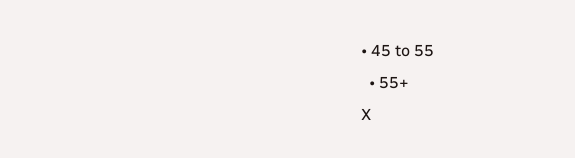• 45 to 55
  • 55+
X